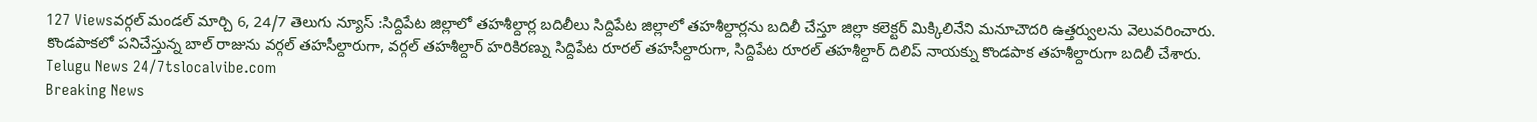127 Viewsవర్గల్ మండల్ మార్చి 6, 24/7 తెలుగు న్యూస్ :సిద్దిపేట జిల్లాలో తహశీల్దార్ల బదిలీలు సిద్దిపేట జిల్లాలో తహశీల్దార్లను బదిలీ చేస్తూ జిల్లా కలెక్టర్ మిక్కిలినేని మనూచౌదరి ఉత్తర్వులను వెలువరించారు. కొండపాకలో పనిచేస్తున్న బాల్ రాజును వర్గల్ తహసీల్దారుగా, వర్గల్ తహశీల్దార్ హరికిరణ్ను సిద్దిపేట రూరల్ తహసీల్దారుగా, సిద్దిపేట రూరల్ తహశీల్దార్ దిలిప్ నాయక్ను కొండపాక తహశీల్దారుగా బదిలీ చేశారు. Telugu News 24/7tslocalvibe.com
Breaking News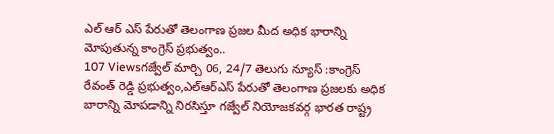ఎల్ ఆర్ ఎస్ పేరుతో తెలంగాణ ప్రజల మీద అధిక భారాన్ని మోపుతున్న కాంగ్రెస్ ప్రభుత్వం..
107 Viewsగజ్వేల్ మార్చి 06, 24/7 తెలుగు న్యూస్ :కాంగ్రెస్ రేవంత్ రెడ్డి ప్రభుత్వం,ఎల్ఆర్ఎస్ పేరుతో తెలంగాణ ప్రజలకు అధిక బారాన్ని మోపడాన్ని నిరసిస్తూ గజ్వేల్ నియోజకవర్గ భారత రాష్ట్ర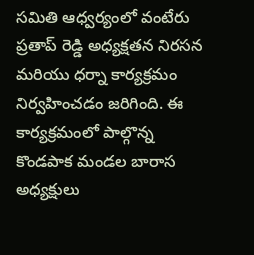సమితి ఆధ్వర్యంలో వంటేరు ప్రతాప్ రెడ్డి అధ్యక్షతన నిరసన మరియు ధర్నా కార్యక్రమం నిర్వహించడం జరిగింది. ఈ కార్యక్రమంలో పాల్గొన్న కొండపాక మండల బారాస అధ్యక్షులు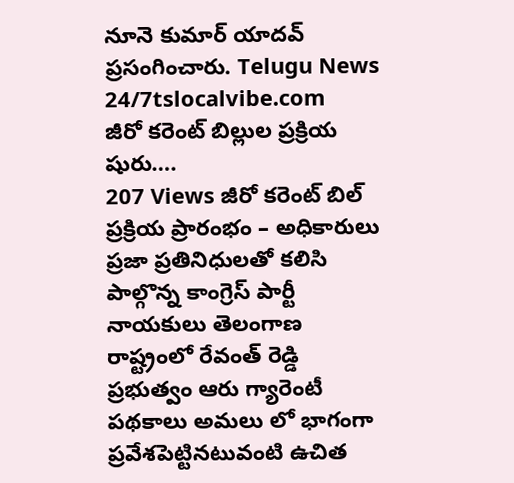నూనె కుమార్ యాదవ్ ప్రసంగించారు. Telugu News 24/7tslocalvibe.com
జీరో కరెంట్ బిల్లుల ప్రక్రియ షురు….
207 Views జీరో కరెంట్ బిల్ ప్రక్రియ ప్రారంభం – అధికారులు ప్రజా ప్రతినిధులతో కలిసి పాల్గొన్న కాంగ్రెస్ పార్టీ నాయకులు తెలంగాణ రాష్ట్రంలో రేవంత్ రెడ్డి ప్రభుత్వం ఆరు గ్యారెంటీ పథకాలు అమలు లో భాగంగా ప్రవేశపెట్టినటువంటి ఉచిత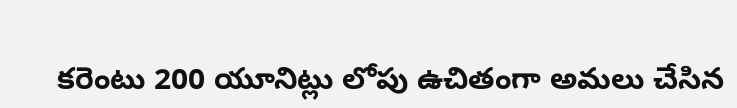కరెంటు 200 యూనిట్లు లోపు ఉచితంగా అమలు చేసిన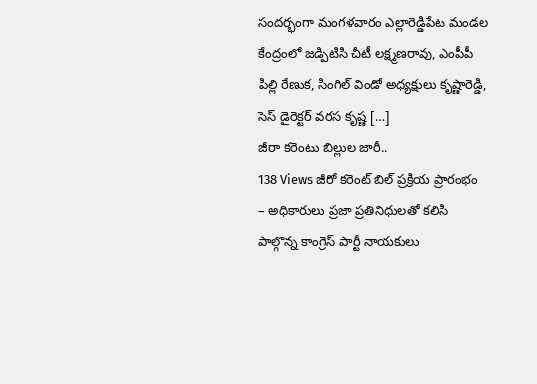సందర్భంగా మంగళవారం ఎల్లారెడ్డిపేట మండల కేంద్రంలో జడ్పిటిసి చీటీ లక్ష్మణరావు, ఎంపీపీ పిల్లి రేణుక, సింగిల్ విండో అధ్యక్షులు కృష్ణారెడ్డి, సెస్ డైరెక్టర్ వరస కృష్ణ […]
జీరా కరెంటు బిల్లుల జారీ..
138 Views జీరో కరెంట్ బిల్ ప్రక్రియ ప్రారంభం – అధికారులు ప్రజా ప్రతినిధులతో కలిసి పాల్గొన్న కాంగ్రెస్ పార్టీ నాయకులు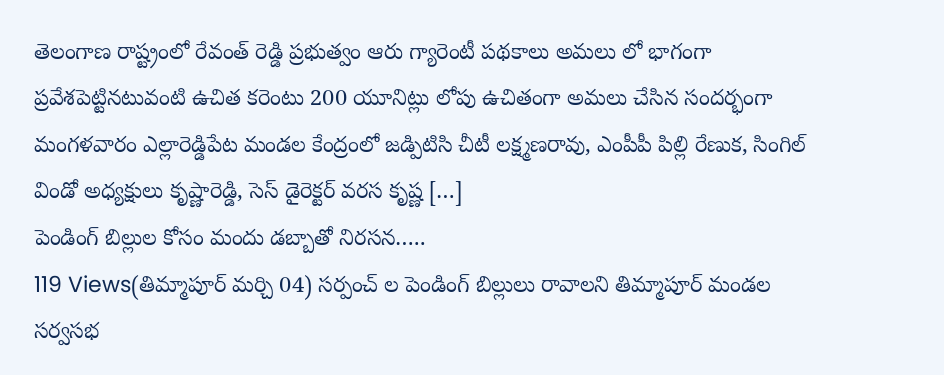తెలంగాణ రాష్ట్రంలో రేవంత్ రెడ్డి ప్రభుత్వం ఆరు గ్యారెంటీ పథకాలు అమలు లో భాగంగా ప్రవేశపెట్టినటువంటి ఉచిత కరెంటు 200 యూనిట్లు లోపు ఉచితంగా అమలు చేసిన సందర్భంగా మంగళవారం ఎల్లారెడ్డిపేట మండల కేంద్రంలో జడ్పిటిసి చీటీ లక్ష్మణరావు, ఎంపీపీ పిల్లి రేణుక, సింగిల్ విండో అధ్యక్షులు కృష్ణారెడ్డి, సెస్ డైరెక్టర్ వరస కృష్ణ […]
పెండింగ్ బిల్లుల కోసం మందు డబ్బాతో నిరసన…..
119 Views(తిమ్మాపూర్ మర్చి 04) సర్పంచ్ ల పెండింగ్ బిల్లులు రావాలని తిమ్మాపూర్ మండల సర్వసభ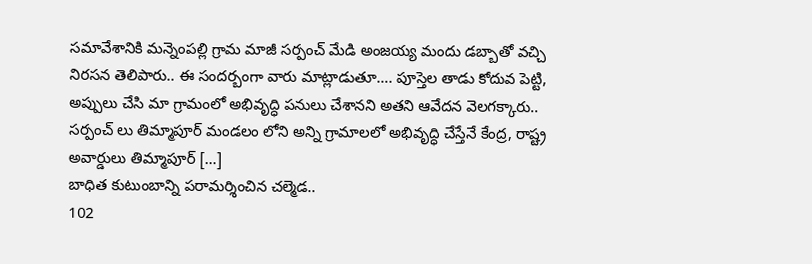సమావేశానికి మన్నెంపల్లి గ్రామ మాజీ సర్పంచ్ మేడి అంజయ్య మందు డబ్బాతో వచ్చి నిరసన తెలిపారు.. ఈ సందర్బంగా వారు మాట్లాడుతూ…. పూస్తెల తాడు కోదువ పెట్టి, అప్పులు చేసి మా గ్రామంలో అభివృద్ధి పనులు చేశానని అతని ఆవేదన వెలగక్కారు.. సర్పంచ్ లు తిమ్మాపూర్ మండలం లోని అన్ని గ్రామాలలో అభివృద్ధి చేస్తేనే కేంద్ర, రాష్ట్ర అవార్డులు తిమ్మాపూర్ […]
బాధిత కుటుంబాన్ని పరామర్శించిన చల్మెడ..
102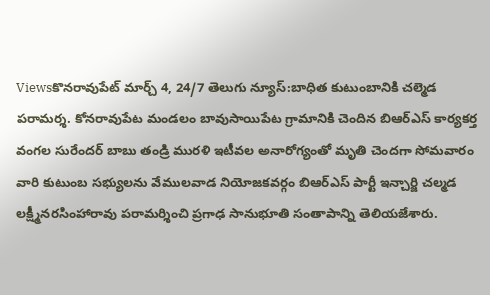Viewsకొనరావుపేట్ మార్చ్ 4, 24/7 తెలుగు న్యూస్:బాధిత కుటుంబానికి చల్మెడ పరామర్శ. కోనరావుపేట మండలం బావుసాయిపేట గ్రామానికి చెందిన బిఆర్ఎస్ కార్యకర్త వంగల సురేందర్ బాబు తండ్రి మురళి ఇటీవల అనారోగ్యంతో మృతి చెందగా సోమవారం వారి కుటుంబ సభ్యులను వేములవాడ నియోజకవర్గం బిఆర్ఎస్ పార్టీ ఇన్చార్జి చల్మడ లక్ష్మీనరసింహారావు పరామర్శించి ప్రగాఢ సానుభూతి సంతాపాన్ని తెలియజేశారు.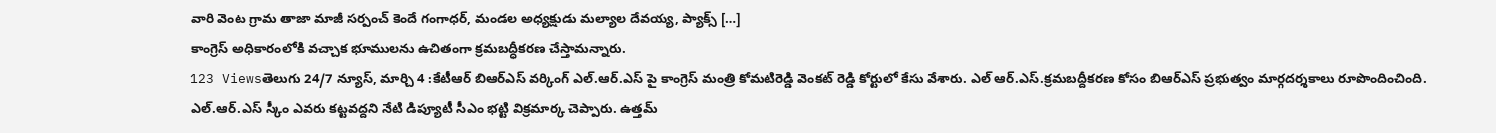వారి వెంట గ్రామ తాజా మాజీ సర్పంచ్ కెందే గంగాధర్, మండల అధ్యక్షుడు మల్యాల దేవయ్య, ప్యాక్స్ […]
కాంగ్రెస్ అధికారంలోకి వచ్చాక భూములను ఉచితంగా క్రమబద్ధీకరణ చేస్తామన్నారు.
123 Viewsతెలుగు 24/7 న్యూస్, మార్చి 4 :కేటీఆర్ బిఆర్ఎస్ వర్కింగ్ ఎల్.ఆర్.ఎస్ పై కాంగ్రెస్ మంత్రి కోమటిరెడ్డి వెంకట్ రెడ్డి కోర్టులో కేసు వేశారు. ఎల్ ఆర్.ఎస్.క్రమబద్దీకరణ కోసం బిఆర్ఎస్ ప్రభుత్వం మార్గదర్శకాలు రూపొందించింది. ఎల్.ఆర్.ఎస్ స్కీం ఎవరు కట్టవద్దని నేటి డిప్యూటీ సీఎం భట్టి విక్రమార్క చెప్పారు. ఉత్తమ్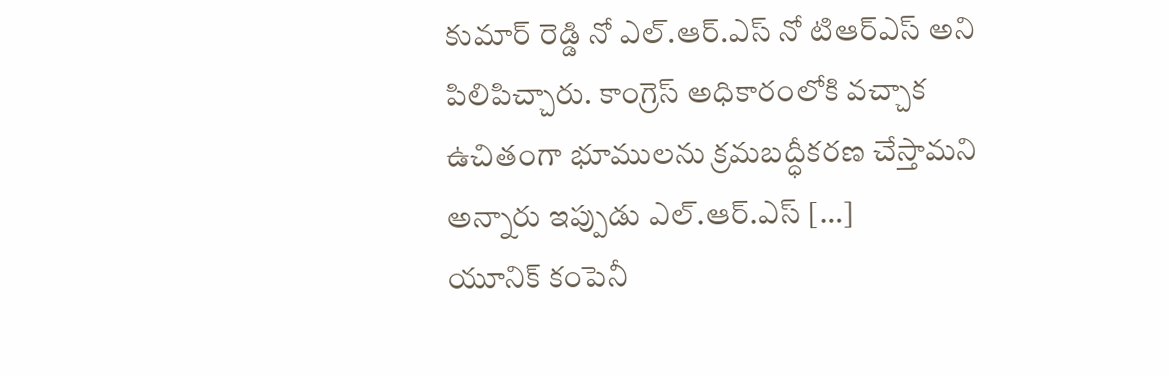కుమార్ రెడ్డి నో ఎల్.ఆర్.ఎస్ నో టిఆర్ఎస్ అని పిలిపిచ్చారు. కాంగ్రెస్ అధికారంలోకి వచ్చాక ఉచితంగా భూములను క్రమబద్ధీకరణ చేస్తామని అన్నారు ఇప్పుడు ఎల్.ఆర్.ఎస్ […]
యూనిక్ కంపెనీ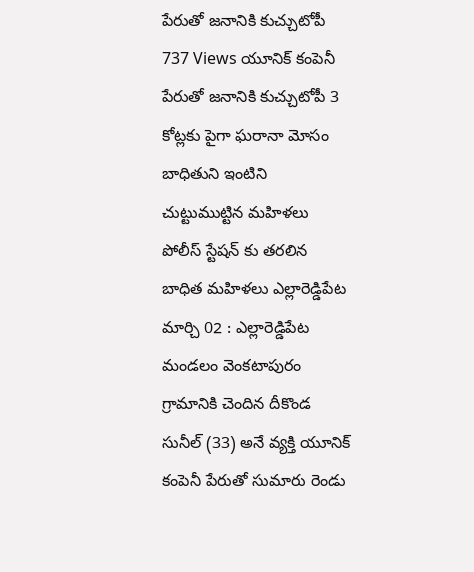పేరుతో జనానికి కుచ్చుటోపీ
737 Views యూనిక్ కంపెనీ పేరుతో జనానికి కుచ్చుటోపీ 3 కోట్లకు పైగా ఘరానా మోసం బాధితుని ఇంటిని చుట్టుముట్టిన మహిళలు పోలీస్ స్టేషన్ కు తరలిన బాధిత మహిళలు ఎల్లారెడ్డిపేట మార్చి 02 : ఎల్లారెడ్డిపేట మండలం వెంకటాపురం గ్రామానికి చెందిన దీకొండ సునీల్ (33) అనే వ్యక్తి యూనిక్ కంపెనీ పేరుతో సుమారు రెండు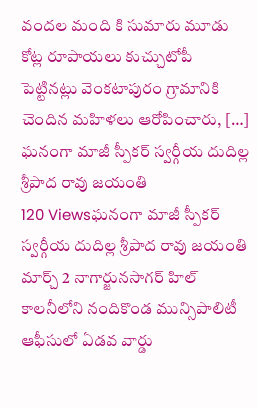వందల మంది కి సుమారు మూడు కోట్ల రూపాయలు కుచ్చుటోపీ పెట్టినట్లు వెంకటాపురం గ్రామానికి చెందిన మహిళలు ఆరోపించారు, […]
ఘనంగా మాజీ స్పీకర్ స్వర్గీయ దుదిల్ల శ్రీపాద రావు జయంతి
120 Viewsఘనంగా మాజీ స్పీకర్ స్వర్గీయ దుదిల్ల శ్రీపాద రావు జయంతి మార్చ్ 2 నాగార్జునసాగర్ హిల్ కాలనీలోని నందికొండ మున్సిపాలిటీ ఆఫీసులో ఏడవ వార్డు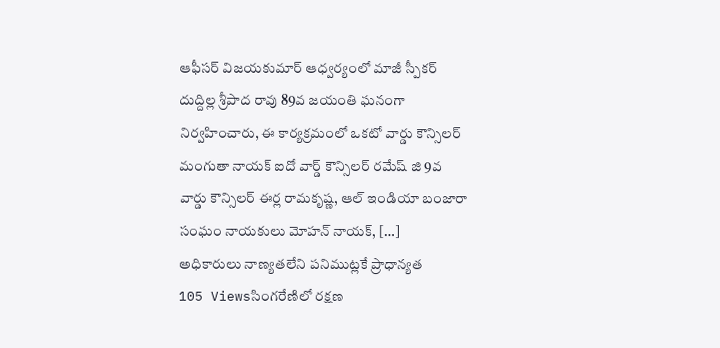ఆఫీసర్ విజయకుమార్ ఆధ్వర్యంలో మాజీ స్పీకర్ దుద్దిల్ల శ్రీపాద రావు 89వ జయంతి ఘనంగా నిర్వహించారు, ఈ కార్యక్రమంలో ఒకటో వార్డు కౌన్సిలర్ మంగుతా నాయక్ ఐదో వార్డ్ కౌన్సిలర్ రమేష్ జి 9వ వార్డు కౌన్సిలర్ ఈర్ల రామకృష్ణ, ఆల్ ఇండియా బంజారా సంఘం నాయకులు మోహన్ నాయక్, […]
అధికారులు నాణ్యతలేని పనిముట్లకే ప్రాధాన్యత
105 Viewsసింగరేణిలో రక్షణ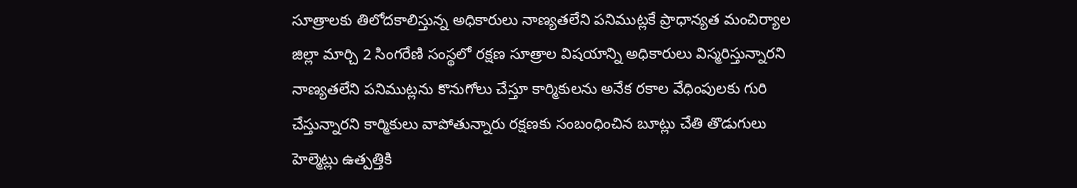సూత్రాలకు తిలోదకాలిస్తున్న అధికారులు నాణ్యతలేని పనిముట్లకే ప్రాధాన్యత మంచిర్యాల జిల్లా మార్చి 2 సింగరేణి సంస్థలో రక్షణ సూత్రాల విషయాన్ని అధికారులు విస్మరిస్తున్నారని నాణ్యతలేని పనిముట్లను కొనుగోలు చేస్తూ కార్మికులను అనేక రకాల వేధింపులకు గురి చేస్తున్నారని కార్మికులు వాపోతున్నారు రక్షణకు సంబంధించిన బూట్లు చేతి తొడుగులు హెల్మెట్లు ఉత్పత్తికి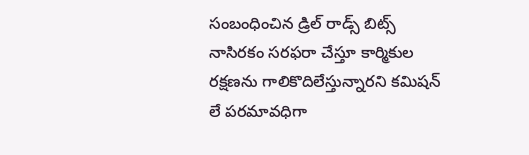సంబంధించిన డ్రిల్ రాడ్స్ బిట్స్ నాసిరకం సరఫరా చేస్తూ కార్మికుల రక్షణను గాలికొదిలేస్తున్నారని కమిషన్ లే పరమావధిగా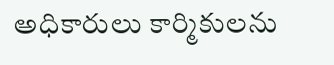అధికారులు కార్మికులను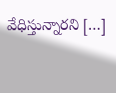వేధిస్తున్నారని […]